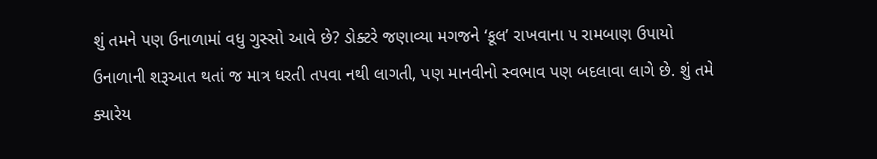શું તમને પણ ઉનાળામાં વધુ ગુસ્સો આવે છે? ડોક્ટરે જણાવ્યા મગજને ‘કૂલ’ રાખવાના ૫ રામબાણ ઉપાયો
ઉનાળાની શરૂઆત થતાં જ માત્ર ધરતી તપવા નથી લાગતી, પણ માનવીનો સ્વભાવ પણ બદલાવા લાગે છે. શું તમે ક્યારેય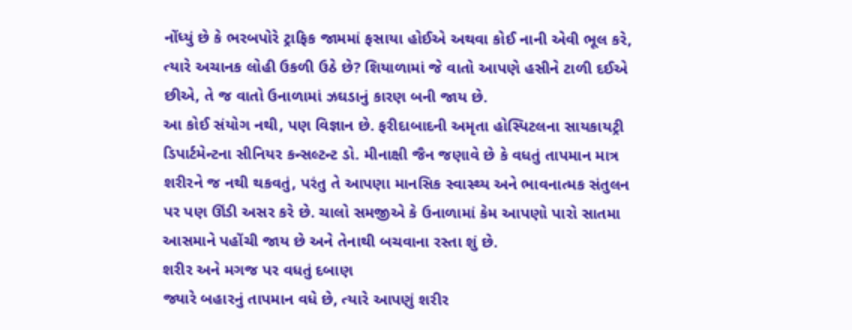નોંધ્યું છે કે ભરબપોરે ટ્રાફિક જામમાં ફસાયા હોઈએ અથવા કોઈ નાની એવી ભૂલ કરે, ત્યારે અચાનક લોહી ઉકળી ઉઠે છે? શિયાળામાં જે વાતો આપણે હસીને ટાળી દઈએ છીએ, તે જ વાતો ઉનાળામાં ઝઘડાનું કારણ બની જાય છે.
આ કોઈ સંયોગ નથી, પણ વિજ્ઞાન છે. ફરીદાબાદની અમૃતા હોસ્પિટલના સાયકાયટ્રી ડિપાર્ટમેન્ટના સીનિયર કન્સલ્ટન્ટ ડો. મીનાક્ષી જૈન જણાવે છે કે વધતું તાપમાન માત્ર શરીરને જ નથી થકવતું, પરંતુ તે આપણા માનસિક સ્વાસ્થ્ય અને ભાવનાત્મક સંતુલન પર પણ ઊંડી અસર કરે છે. ચાલો સમજીએ કે ઉનાળામાં કેમ આપણો પારો સાતમા આસમાને પહોંચી જાય છે અને તેનાથી બચવાના રસ્તા શું છે.
શરીર અને મગજ પર વધતું દબાણ
જ્યારે બહારનું તાપમાન વધે છે, ત્યારે આપણું શરીર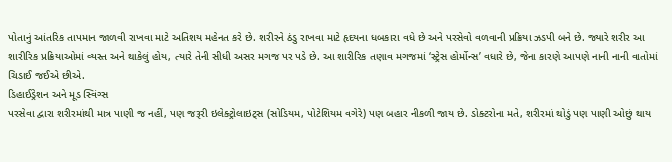પોતાનું આંતરિક તાપમાન જાળવી રાખવા માટે અતિશય મહેનત કરે છે. શરીરને ઠંડુ રાખવા માટે હૃદયના ધબકારા વધે છે અને પરસેવો વળવાની પ્રક્રિયા ઝડપી બને છે. જ્યારે શરીર આ શારીરિક પ્રક્રિયાઓમાં વ્યસ્ત અને થાકેલું હોય, ત્યારે તેની સીધી અસર મગજ પર પડે છે. આ શારીરિક તણાવ મગજમાં ‘સ્ટ્રેસ હોર્મોન્સ’ વધારે છે, જેના કારણે આપણે નાની નાની વાતોમાં ચિડાઈ જઈએ છીએ.
ડિહાઈડ્રેશન અને મૂડ સ્વિંગ્સ
પરસેવા દ્વારા શરીરમાંથી માત્ર પાણી જ નહીં, પણ જરૂરી ઇલેક્ટ્રોલાઇટ્સ (સોડિયમ, પોટેશિયમ વગેરે) પણ બહાર નીકળી જાય છે. ડોક્ટરોના મતે, શરીરમાં થોડું પણ પાણી ઓછું થાય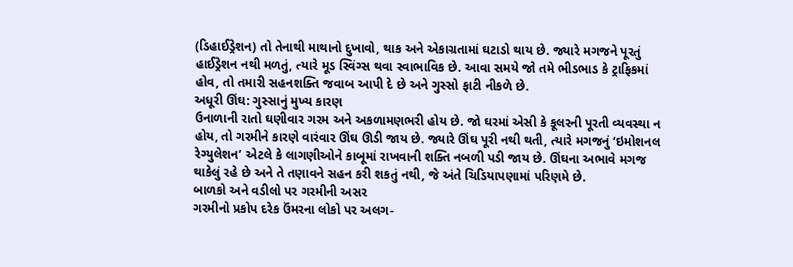(ડિહાઈડ્રેશન) તો તેનાથી માથાનો દુખાવો, થાક અને એકાગ્રતામાં ઘટાડો થાય છે. જ્યારે મગજને પૂરતું હાઈડ્રેશન નથી મળતું, ત્યારે મૂડ સ્વિંગ્સ થવા સ્વાભાવિક છે. આવા સમયે જો તમે ભીડભાડ કે ટ્રાફિકમાં હોવ, તો તમારી સહનશક્તિ જવાબ આપી દે છે અને ગુસ્સો ફાટી નીકળે છે.
અધૂરી ઊંઘ: ગુસ્સાનું મુખ્ય કારણ
ઉનાળાની રાતો ઘણીવાર ગરમ અને અકળામણભરી હોય છે. જો ઘરમાં એસી કે કૂલરની પૂરતી વ્યવસ્થા ન હોય, તો ગરમીને કારણે વારંવાર ઊંઘ ઊડી જાય છે. જ્યારે ઊંઘ પૂરી નથી થતી, ત્યારે મગજનું ‘ઇમોશનલ રેગ્યુલેશન’ એટલે કે લાગણીઓને કાબૂમાં રાખવાની શક્તિ નબળી પડી જાય છે. ઊંઘના અભાવે મગજ થાકેલું રહે છે અને તે તણાવને સહન કરી શકતું નથી, જે અંતે ચિડિયાપણામાં પરિણમે છે.
બાળકો અને વડીલો પર ગરમીની અસર
ગરમીનો પ્રકોપ દરેક ઉંમરના લોકો પર અલગ-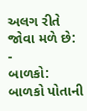અલગ રીતે જોવા મળે છે:
-
બાળકો: બાળકો પોતાની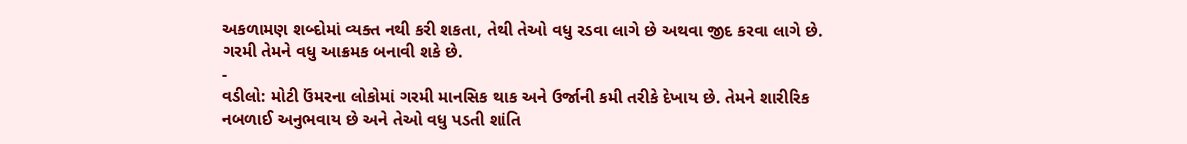અકળામણ શબ્દોમાં વ્યક્ત નથી કરી શકતા, તેથી તેઓ વધુ રડવા લાગે છે અથવા જીદ કરવા લાગે છે. ગરમી તેમને વધુ આક્રમક બનાવી શકે છે.
-
વડીલો: મોટી ઉંમરના લોકોમાં ગરમી માનસિક થાક અને ઉર્જાની કમી તરીકે દેખાય છે. તેમને શારીરિક નબળાઈ અનુભવાય છે અને તેઓ વધુ પડતી શાંતિ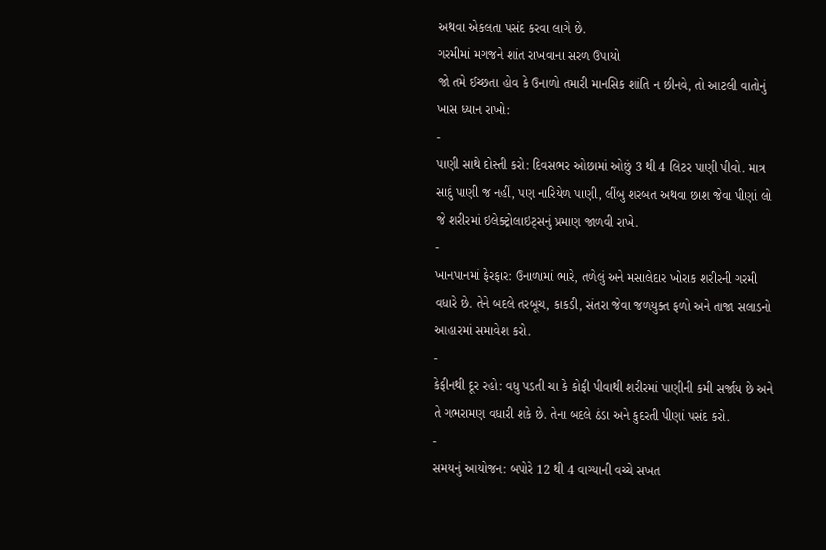અથવા એકલતા પસંદ કરવા લાગે છે.
ગરમીમાં મગજને શાંત રાખવાના સરળ ઉપાયો
જો તમે ઈચ્છતા હોવ કે ઉનાળો તમારી માનસિક શાંતિ ન છીનવે, તો આટલી વાતોનું ખાસ ધ્યાન રાખો:
-
પાણી સાથે દોસ્તી કરો: દિવસભર ઓછામાં ઓછું 3 થી 4 લિટર પાણી પીવો. માત્ર સાદું પાણી જ નહીં, પણ નારિયેળ પાણી, લીંબુ શરબત અથવા છાશ જેવા પીણાં લો જે શરીરમાં ઇલેક્ટ્રોલાઇટ્સનું પ્રમાણ જાળવી રાખે.
-
ખાનપાનમાં ફેરફાર: ઉનાળામાં ભારે, તળેલું અને મસાલેદાર ખોરાક શરીરની ગરમી વધારે છે. તેને બદલે તરબૂચ, કાકડી, સંતરા જેવા જળયુક્ત ફળો અને તાજા સલાડનો આહારમાં સમાવેશ કરો.
-
કેફીનથી દૂર રહો: વધુ પડતી ચા કે કોફી પીવાથી શરીરમાં પાણીની કમી સર્જાય છે અને તે ગભરામણ વધારી શકે છે. તેના બદલે ઠંડા અને કુદરતી પીણાં પસંદ કરો.
-
સમયનું આયોજન: બપોરે 12 થી 4 વાગ્યાની વચ્ચે સખત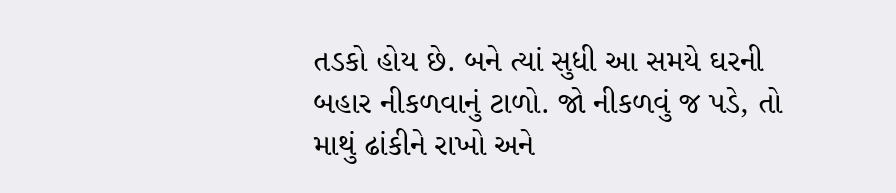તડકો હોય છે. બને ત્યાં સુધી આ સમયે ઘરની બહાર નીકળવાનું ટાળો. જો નીકળવું જ પડે, તો માથું ઢાંકીને રાખો અને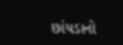છાંયડાનો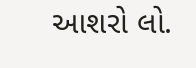આશરો લો.